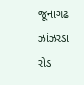જૂનાગઢ ઝાંઝરડા રોડ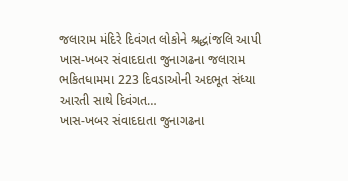જલારામ મંદિરે દિવંગત લોકોને શ્રદ્ધાંજલિ આપી
ખાસ-ખબર સંવાદદાતા જુનાગઢના જલારામ ભકિતધામમા 223 દિવડાઓની અદભૂત સંધ્યા આરતી સાથે દિવંગત…
ખાસ-ખબર સંવાદદાતા જુનાગઢના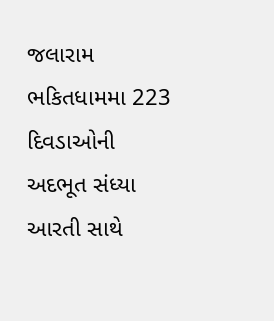જલારામ ભકિતધામમા 223 દિવડાઓની અદભૂત સંધ્યા આરતી સાથે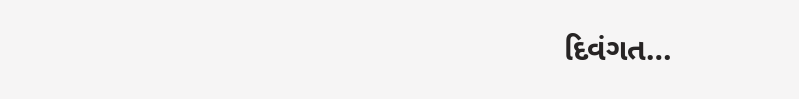દિવંગત…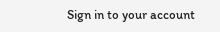Sign in to your account